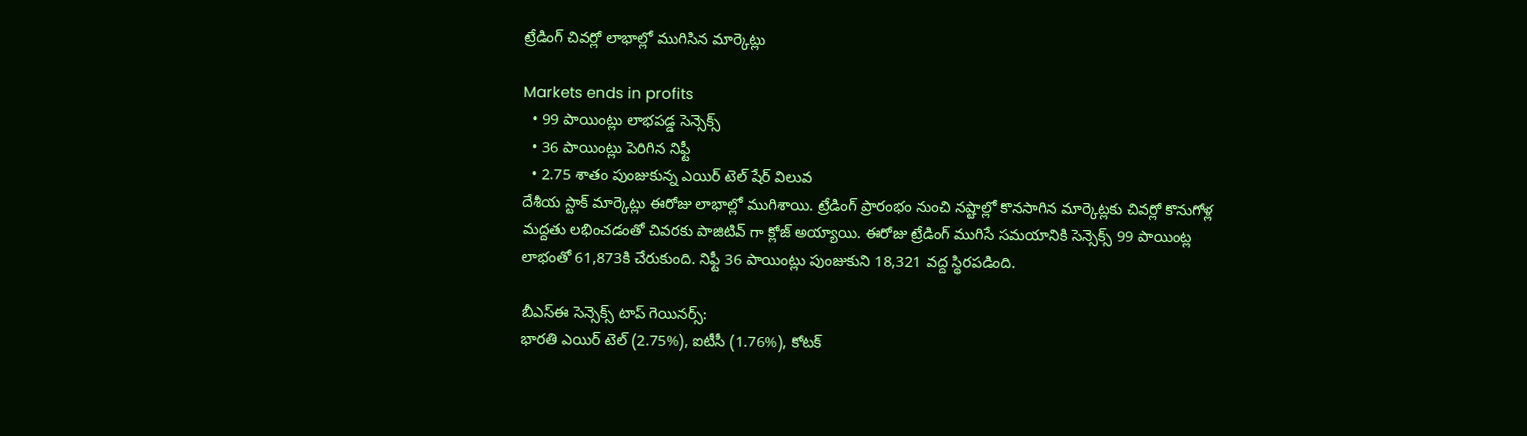ట్రేడింగ్ చివర్లో లాభాల్లో ముగిసిన మార్కెట్లు

Markets ends in profits
  • 99 పాయింట్లు లాభపడ్డ సెన్సెక్స్
  • 36 పాయింట్లు పెరిగిన నిఫ్టీ
  • 2.75 శాతం పుంజుకున్న ఎయిర్ టెల్ షేర్ విలువ
దేశీయ స్టాక్ మార్కెట్లు ఈరోజు లాభాల్లో ముగిశాయి. ట్రేడింగ్ ప్రారంభం నుంచి నష్టాల్లో కొనసాగిన మార్కెట్లకు చివర్లో కొనుగోళ్ల మద్దతు లభించడంతో చివరకు పాజిటివ్ గా క్లోజ్ అయ్యాయి. ఈరోజు ట్రేడింగ్ ముగిసే సమయానికి సెన్సెక్స్ 99 పాయింట్ల లాభంతో 61,873కి చేరుకుంది. నిఫ్టీ 36 పాయింట్లు పుంజుకుని 18,321 వద్ద స్థిరపడింది.

బీఎస్ఈ సెన్సెక్స్ టాప్ గెయినర్స్:
భారతి ఎయిర్ టెల్ (2.75%), ఐటీసీ (1.76%), కోటక్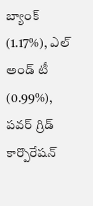బ్యాంక్ (1.17%), ఎల్ అండ్ టీ (0.99%), పవర్ గ్రిడ్ కార్పొరేషన్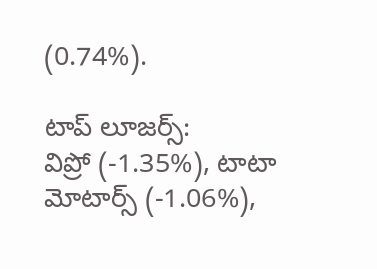(0.74%).

టాప్ లూజర్స్:
విప్రో (-1.35%), టాటా మోటార్స్ (-1.06%),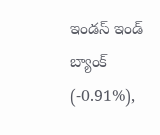ఇండస్ ఇండ్ బ్యాంక్ (-0.91%),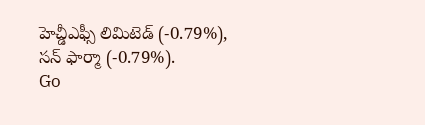హెచ్డీఎఫ్సీ లిమిటెడ్ (-0.79%), సన్ ఫార్మా (-0.79%).
Go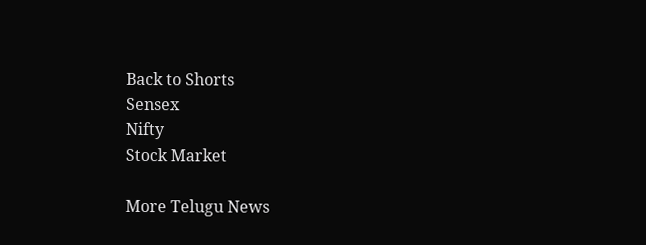Back to Shorts
Sensex
Nifty
Stock Market

More Telugu News